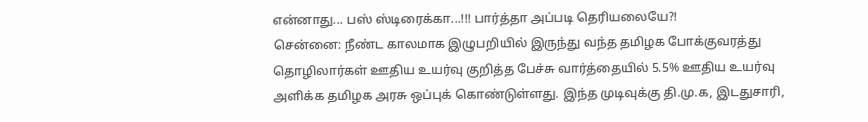என்னாது... பஸ் ஸ்டிரைக்கா...!!! பார்த்தா அப்படி தெரியலையே?!
சென்னை: நீண்ட காலமாக இழுபறியில் இருந்து வந்த தமிழக போக்குவரத்து தொழிலார்கள் ஊதிய உயர்வு குறித்த பேச்சு வார்த்தையில் 5.5% ஊதிய உயர்வு அளிக்க தமிழக அரசு ஒப்புக் கொண்டுள்ளது. இந்த முடிவுக்கு தி.மு.க, இடதுசாரி,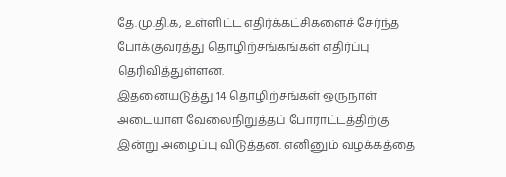தே.மு.தி.க, உள்ளிட்ட எதிர்க்கட்சிகளைச் சேர்ந்த போக்குவரத்து தொழிற்சங்கங்கள் எதிர்ப்பு தெரிவித்துள்ளன.
இதனையடுத்து 14 தொழிற்சங்கள் ஒருநாள் அடையாள வேலைநிறுத்தப் போராட்டத்திற்கு இன்று அழைப்பு விடுத்தன. எனினும் வழக்கத்தை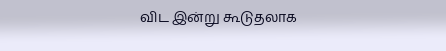விட இன்று கூடுதலாக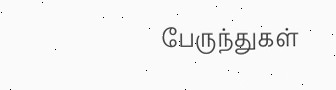பேருந்துகள்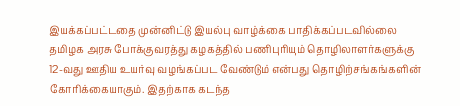இயக்கப்பட்டதை முன்னிட்டு இயல்பு வாழ்க்கை பாதிக்கப்படவில்லை
தமிழக அரசு போக்குவரத்து கழகத்தில் பணிபுரியும் தொழிலாளர்களுக்கு 12-வது ஊதிய உயர்வு வழங்கப்பட வேண்டும் என்பது தொழிற்சங்கங்களின் கோரிக்கையாகும். இதற்காக கடந்த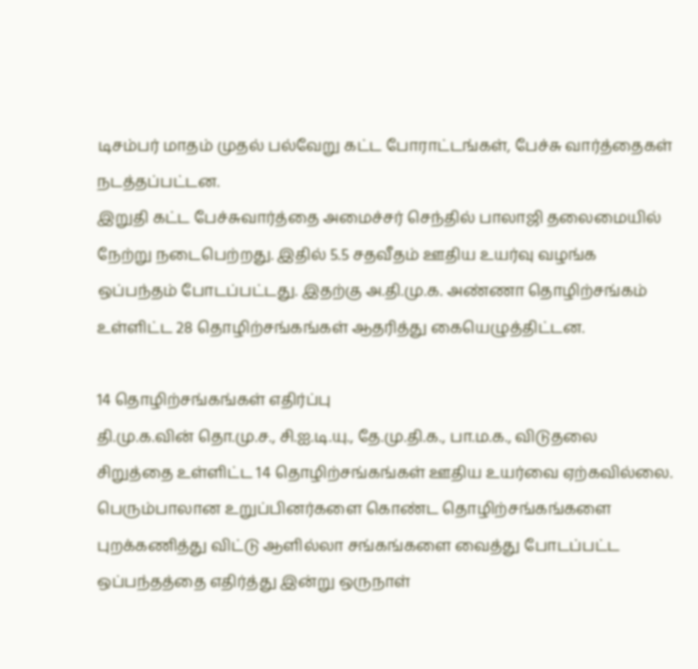டிசம்பர் மாதம் முதல் பல்வேறு கட்ட போராட்டங்கள், பேச்சு வார்த்தைகள் நடத்தப்பட்டன.
இறுதி கட்ட பேச்சுவார்த்தை அமைச்சர் செந்தில் பாலாஜி தலைமையில் நேற்று நடைபெற்றது. இதில் 5.5 சதவீதம் ஊதிய உயர்வு வழங்க ஒப்பந்தம் போடப்பட்டது. இதற்கு அ.தி.மு.க. அண்ணா தொழிற்சங்கம் உள்ளிட்ட 28 தொழிற்சங்கங்கள் ஆதரித்து கையெழுத்திட்டன.

14 தொழிற்சங்கங்கள் எதிர்ப்பு
தி.மு.க.வின் தொ.மு.ச., சி.ஐ.டி.யு., தே.மு.தி.க., பா.ம.க., விடுதலை சிறுத்தை உள்ளிட்ட 14 தொழிற்சங்கங்கள் ஊதிய உயர்வை ஏற்கவில்லை. பெரும்பாலான உறுப்பினர்களை கொண்ட தொழிற்சங்கங்களை புறக்கணித்து விட்டு ஆளில்லா சங்கங்களை வைத்து போடப்பட்ட ஒப்பந்தத்தை எதிர்த்து இன்று ஒருநாள்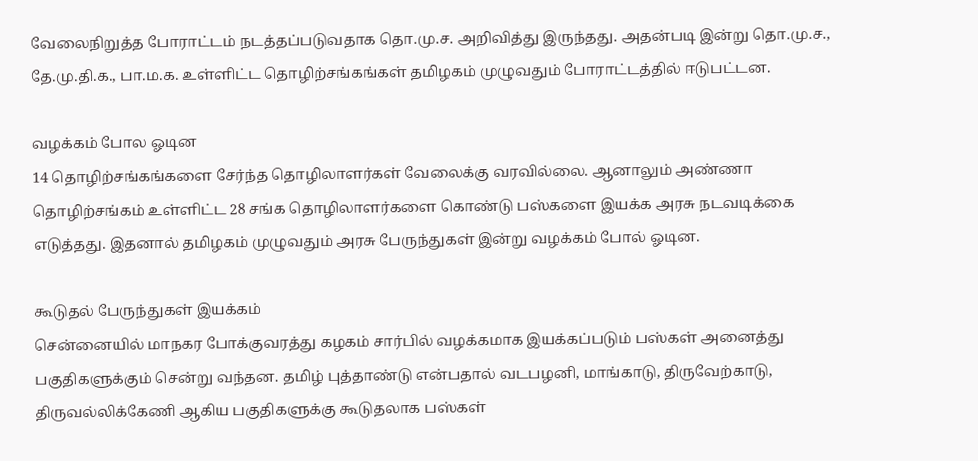வேலைநிறுத்த போராட்டம் நடத்தப்படுவதாக தொ.மு.ச. அறிவித்து இருந்தது. அதன்படி இன்று தொ.மு.ச., தே.மு.தி.க., பா.ம.க. உள்ளிட்ட தொழிற்சங்கங்கள் தமிழகம் முழுவதும் போராட்டத்தில் ஈடுபட்டன.

வழக்கம் போல ஓடின
14 தொழிற்சங்கங்களை சேர்ந்த தொழிலாளர்கள் வேலைக்கு வரவில்லை. ஆனாலும் அண்ணா தொழிற்சங்கம் உள்ளிட்ட 28 சங்க தொழிலாளர்களை கொண்டு பஸ்களை இயக்க அரசு நடவடிக்கை எடுத்தது. இதனால் தமிழகம் முழுவதும் அரசு பேருந்துகள் இன்று வழக்கம் போல் ஓடின.

கூடுதல் பேருந்துகள் இயக்கம்
சென்னையில் மாநகர போக்குவரத்து கழகம் சார்பில் வழக்கமாக இயக்கப்படும் பஸ்கள் அனைத்து பகுதிகளுக்கும் சென்று வந்தன. தமிழ் புத்தாண்டு என்பதால் வடபழனி, மாங்காடு, திருவேற்காடு, திருவல்லிக்கேணி ஆகிய பகுதிகளுக்கு கூடுதலாக பஸ்கள்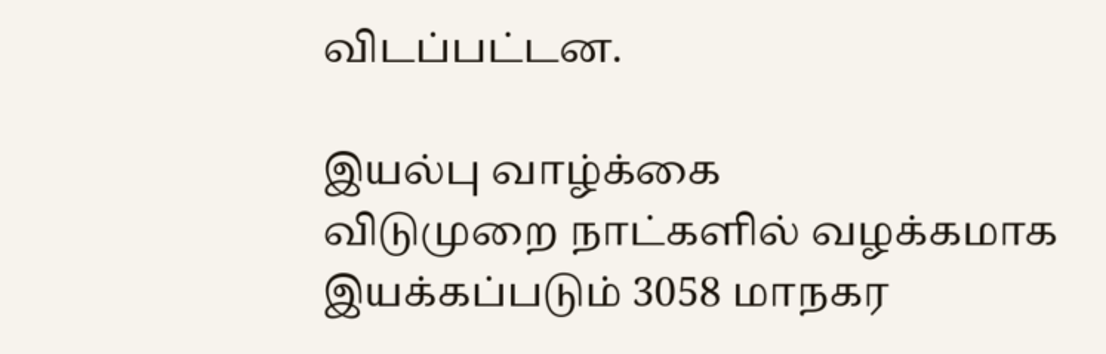விடப்பட்டன.

இயல்பு வாழ்க்கை
விடுமுறை நாட்களில் வழக்கமாக இயக்கப்படும் 3058 மாநகர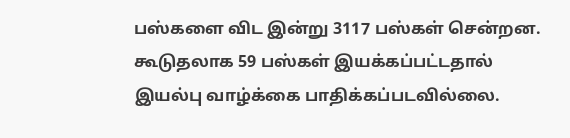பஸ்களை விட இன்று 3117 பஸ்கள் சென்றன. கூடுதலாக 59 பஸ்கள் இயக்கப்பட்டதால் இயல்பு வாழ்க்கை பாதிக்கப்படவில்லை.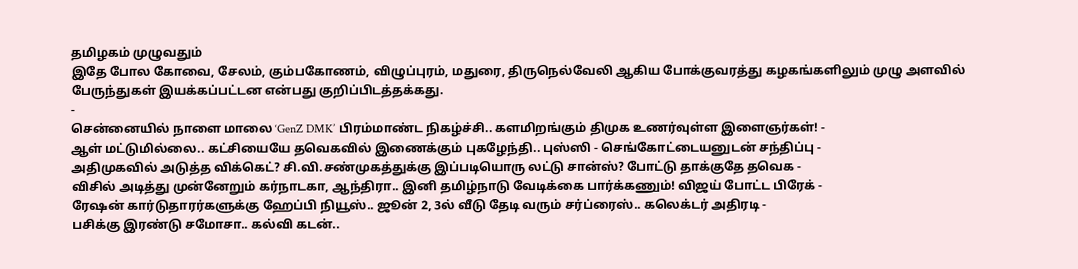தமிழகம் முழுவதும்
இதே போல கோவை, சேலம், கும்பகோணம், விழுப்புரம், மதுரை, திருநெல்வேலி ஆகிய போக்குவரத்து கழகங்களிலும் முழு அளவில் பேருந்துகள் இயக்கப்பட்டன என்பது குறிப்பிடத்தக்கது.
-
சென்னையில் நாளை மாலை ‘GenZ DMK’ பிரம்மாண்ட நிகழ்ச்சி.. களமிறங்கும் திமுக உணர்வுள்ள இளைஞர்கள்! -
ஆள் மட்டுமில்லை.. கட்சியையே தவெகவில் இணைக்கும் புகழேந்தி.. புஸ்ஸி - செங்கோட்டையனுடன் சந்திப்பு -
அதிமுகவில் அடுத்த விக்கெட்? சி.வி.சண்முகத்துக்கு இப்படியொரு லட்டு சான்ஸ்? போட்டு தாக்குதே தவெக -
விசில் அடித்து முன்னேறும் கர்நாடகா, ஆந்திரா.. இனி தமிழ்நாடு வேடிக்கை பார்க்கணும்! விஜய் போட்ட பிரேக் -
ரேஷன் கார்டுதாரர்களுக்கு ஹேப்பி நியூஸ்.. ஜூன் 2, 3ல் வீடு தேடி வரும் சர்ப்ரைஸ்.. கலெக்டர் அதிரடி -
பசிக்கு இரண்டு சமோசா.. கல்வி கடன்..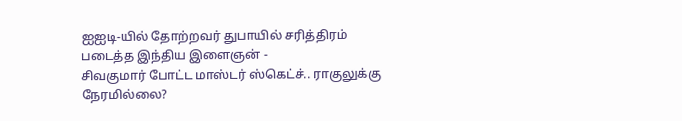ஐஐடி-யில் தோற்றவர் துபாயில் சரித்திரம் படைத்த இந்திய இளைஞன் -
சிவகுமார் போட்ட மாஸ்டர் ஸ்கெட்ச்.. ராகுலுக்கு நேரமில்லை?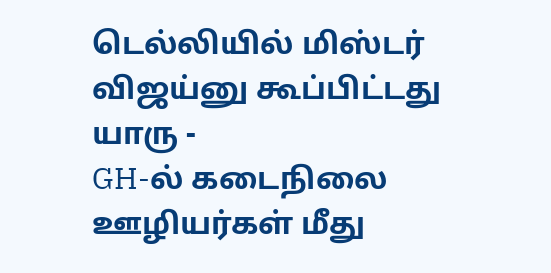டெல்லியில் மிஸ்டர் விஜய்னு கூப்பிட்டது யாரு -
GH-ல் கடைநிலை ஊழியர்கள் மீது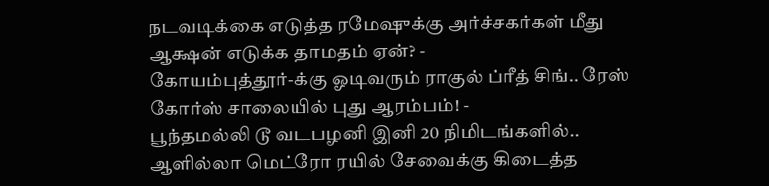நடவடிக்கை எடுத்த ரமேஷுக்கு அர்ச்சகர்கள் மீது ஆக்ஷன் எடுக்க தாமதம் ஏன்? -
கோயம்புத்தூர்-க்கு ஓடிவரும் ராகுல் ப்ரீத் சிங்.. ரேஸ் கோர்ஸ் சாலையில் புது ஆரம்பம்! -
பூந்தமல்லி டூ வடபழனி இனி 20 நிமிடங்களில்.. ஆளில்லா மெட்ரோ ரயில் சேவைக்கு கிடைத்த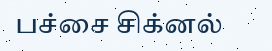பச்சை சிக்னல்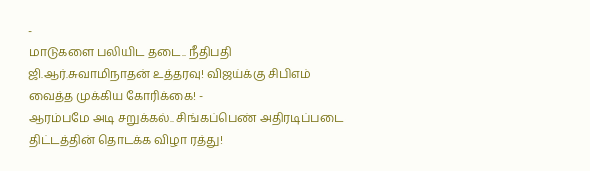-
மாடுகளை பலியிட தடை.. நீதிபதி ஜி.ஆர்.சுவாமிநாதன் உத்தரவு! விஜய்க்கு சிபிஎம் வைத்த முக்கிய கோரிக்கை! -
ஆரம்பமே அடி சறுக்கல்.. சிங்கப்பெண் அதிரடிப்படை திட்டத்தின் தொடக்க விழா ரத்து!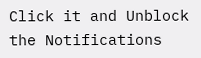Click it and Unblock the Notifications